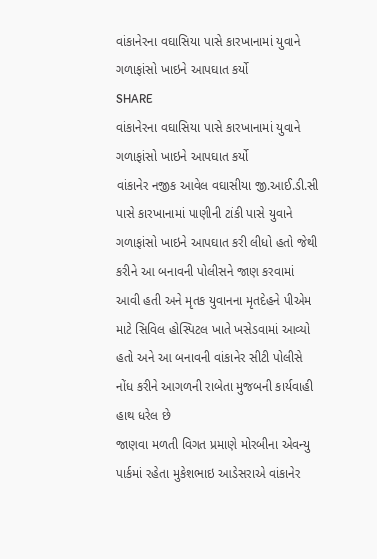વાંકાનેરના વઘાસિયા પાસે કારખાનામાં યુવાને ગળાફાંસો ખાઇને આપઘાત કર્યો
SHARE
વાંકાનેરના વઘાસિયા પાસે કારખાનામાં યુવાને ગળાફાંસો ખાઇને આપઘાત કર્યો
વાંકાનેર નજીક આવેલ વઘાસીયા જી.આઈ.ડી.સી પાસે કારખાનામાં પાણીની ટાંકી પાસે યુવાને ગળાફાંસો ખાઇને આપઘાત કરી લીધો હતો જેથી કરીને આ બનાવની પોલીસને જાણ કરવામાં આવી હતી અને મૃતક યુવાનના મૃતદેહને પીએમ માટે સિવિલ હોસ્પિટલ ખાતે ખસેડવામાં આવ્યો હતો અને આ બનાવની વાંકાનેર સીટી પોલીસે નોંધ કરીને આગળની રાબેતા મુજબની કાર્યવાહી હાથ ધરેલ છે
જાણવા મળતી વિગત પ્રમાણે મોરબીના એવન્યુ પાર્કમાં રહેતા મુકેશભાઇ આડેસરાએ વાંકાનેર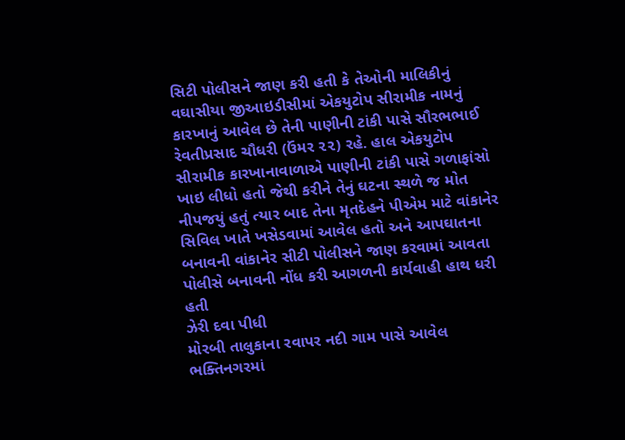સિટી પોલીસને જાણ કરી હતી કે તેઓની માલિકીનું વઘાસીયા જીઆઇડીસીમાં એકયુટોપ સીરામીક નામનું કારખાનું આવેલ છે તેની પાણીની ટાંકી પાસે સૌરભભાઈ રેવતીપ્રસાદ ચૌધરી (ઉંમર ૨૨) રહે. હાલ એકયુટોપ સીરામીક કારખાનાવાળાએ પાણીની ટાંકી પાસે ગળાફાંસો ખાઇ લીધો હતો જેથી કરીને તેનું ઘટના સ્થળે જ મોત નીપજયું હતું ત્યાર બાદ તેના મૃતદેહને પીએમ માટે વાંકાનેર સિવિલ ખાતે ખસેડવામાં આવેલ હતો અને આપઘાતના બનાવની વાંકાનેર સીટી પોલીસને જાણ કરવામાં આવતા પોલીસે બનાવની નોંધ કરી આગળની કાર્યવાહી હાથ ધરી હતી
ઝેરી દવા પીધી
મોરબી તાલુકાના રવાપર નદી ગામ પાસે આવેલ ભક્તિનગરમાં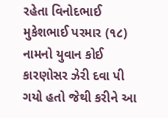રહેતા વિનોદભાઈ મુકેશભાઈ પરમાર (૧૮) નામનો યુવાન કોઈ કારણોસર ઝેરી દવા પી ગયો હતો જેથી કરીને આ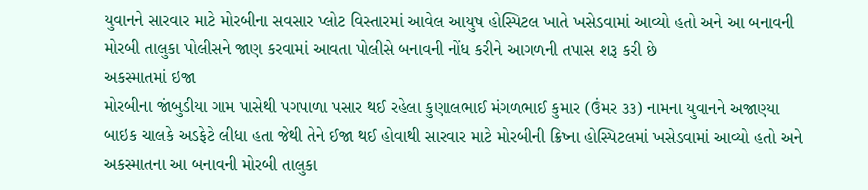યુવાનને સારવાર માટે મોરબીના સવસાર પ્લોટ વિસ્તારમાં આવેલ આયુષ હોસ્પિટલ ખાતે ખસેડવામાં આવ્યો હતો અને આ બનાવની મોરબી તાલુકા પોલીસને જાણ કરવામાં આવતા પોલીસે બનાવની નોંધ કરીને આગળની તપાસ શરૂ કરી છે
અકસ્માતમાં ઇજા
મોરબીના જાંબુડીયા ગામ પાસેથી પગપાળા પસાર થઈ રહેલા કુણાલભાઈ મંગળભાઈ કુમાર (ઉંમર ૩૩) નામના યુવાનને અજાણ્યા બાઇક ચાલકે અડફેટે લીધા હતા જેથી તેને ઈજા થઈ હોવાથી સારવાર માટે મોરબીની ક્રિષ્ના હોસ્પિટલમાં ખસેડવામાં આવ્યો હતો અને અકસ્માતના આ બનાવની મોરબી તાલુકા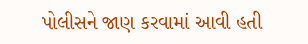પોલીસને જાણ કરવામાં આવી હતી